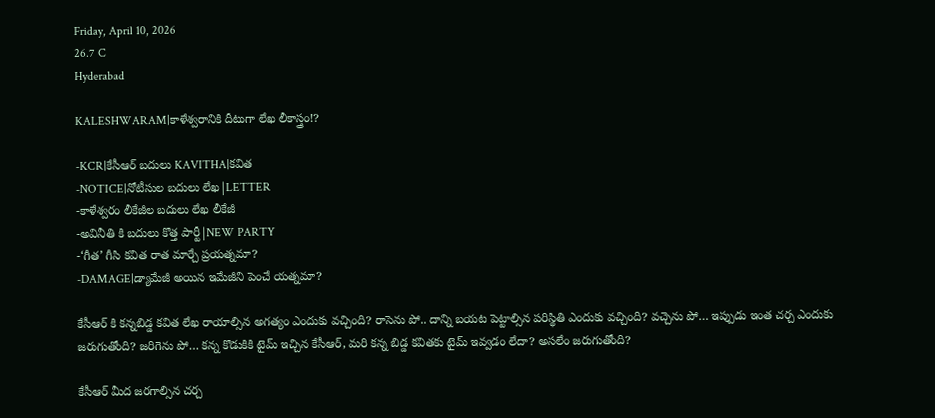Friday, April 10, 2026
26.7 C
Hyderabad

KALESHWARAM|కాళేశ్వరానికి దీటుగా లేఖ లీకాస్త్రం!?

-KCR|కేసీఆర్ బదులు KAVITHA|కవిత
-NOTICE|నోటీసుల బదులు లేఖ|LETTER
-కాళేశ్వరం లీకేజీల బదులు లేఖ లీకేజీ
-అవినీతి కి బదులు కొత్త పార్టీ|NEW PARTY
-‘గీత’ గీసి కవిత రాత మార్చే ప్రయత్నమా?
-DAMAGE|డ్యామేజీ అయిన ఇమేజీని పెంచే యత్నమా?

కేసీఆర్ కి కన్నబిడ్డ కవిత లేఖ రాయాల్సిన అగత్యం ఎందుకు వచ్చింది? రాసెను పో.. దాన్ని బయట పెట్టాల్సిన పరిస్థితి ఎందుకు వచ్చింది? వచ్చెను పో… ఇప్పుడు ఇంత చర్చ ఎందుకు జరుగుతోంది? జరిగెను పో… కన్న కొడుకికి టైమ్ ఇచ్చిన కేసీఆర్, మరి కన్న బిడ్డ కవితకు టైమ్ ఇవ్వడం లేదా? అసలేం జరుగుతోంది?

కేసీఆర్ మీద జరగాల్సిన చర్చ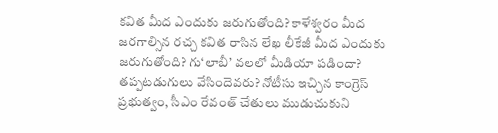కవిత మీద ఎందుకు జరుగుతోంది? కాళేశ్వరం మీద జరగాల్సిన రచ్చ కవిత రాసిన లేఖ లీకేజీ మీద ఎందుకు జరుగుతోంది? గు‘లాబీ’ వలలో మీడియా పడిందా? తప్పటడుగులు వేసిందెవరు? నోటీసు ఇచ్చిన కాంగ్రెస్ ప్రభుత్వం, సీఎం రేవంత్ చేతులు ముడుచుకుని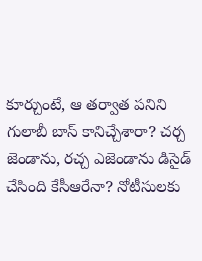కూర్చుంటే, ఆ తర్వాత పనిని గులాబీ బాస్ కానిచ్చేశారా? చర్చ జెండాను, రచ్చ ఎజెండాను డిసైడ్ చేసింది కేసీఆరేనా? నోటీసులకు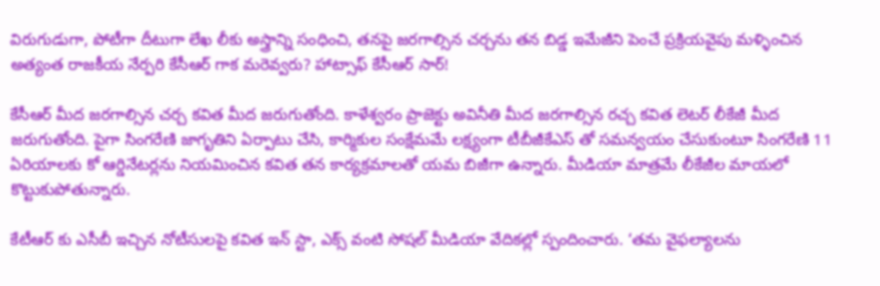విరుగుడుగా, పోటీగా దీటుగా లేఖ లీకు అస్త్రాన్ని సంధించి, తనపై జరగాల్సిన చర్చను తన బిడ్డ ఇమేజీని పెంచే ప్రక్రియవైపు మళ్ళించిన అత్యంత రాజకీయ నేర్పరి కేసీఆర్ గాక మరెవ్వరు? హాట్సాఫ్ కేసీఆర్ సార్!

కేసీఆర్ మీద జరగాల్సిన చర్చ కవిత మీద జరుగుతోంది. కాళేశ్వరం ప్రాజెక్టు అవినీతి మీద జరగాల్సిన రచ్చ కవిత లెటర్ లీకేజీ మీద జరుగుతోంది. పైగా సింగరేణి జాగృతిని ఏర్పాటు చేసి, కార్మికుల సంక్షేమమే లక్ష్యంగా టీబీజీకేఎస్ తో సమన్వయం చేసుకుంటూ సింగరేణి 11 ఏరియాలకు కో ఆర్డినేటర్లను నియమించిన కవిత తన కార్యక్రమాలతో యమ బిజీగా ఉన్నారు. మీడియా మాత్రమే లీకేజీల మాయలో కొట్టుకుపోతున్నారు.

కేటీఆర్ కు ఎసీబీ ఇచ్చిన నోటీసులపై కవిత ఇన్ స్టా, ఎక్స్ వంటి సోషల్ మీడియా వేదికల్లో స్పందించారు. ‘తమ వైఫల్యాలను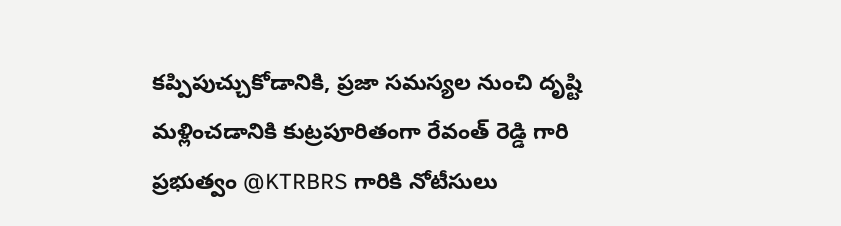కప్పిపుచ్చుకోడానికి, ప్రజా సమస్యల నుంచి దృష్టి మళ్లించడానికి కుట్రపూరితంగా రేవంత్ రెడ్డి గారి ప్రభుత్వం @KTRBRS గారికి నోటీసులు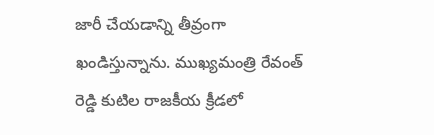జారీ చేయడాన్ని తీవ్రంగా ఖండిస్తున్నాను. ముఖ్యమంత్రి రేవంత్ రెడ్డి కుటిల రాజకీయ క్రీడలో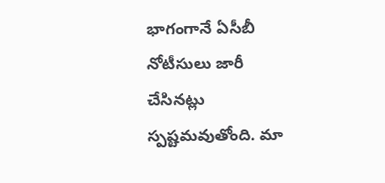భాగంగానే ఏసీబీ నోటీసులు జారీ చేసినట్లు స్పష్టమవుతోంది. మా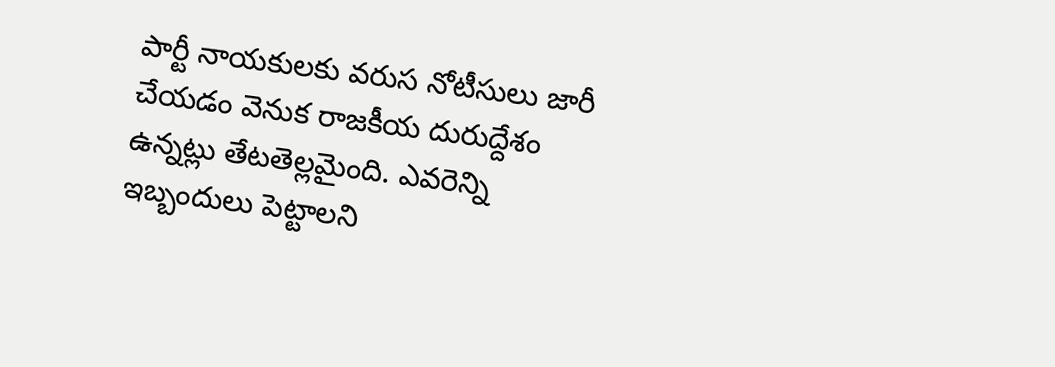పార్టీ నాయకులకు వరుస నోటీసులు జారీ చేయడం వెనుక రాజకీయ దురుద్దేశం ఉన్నట్లు తేటతెల్లమైంది. ఎవరెన్ని ఇబ్బందులు పెట్టాలని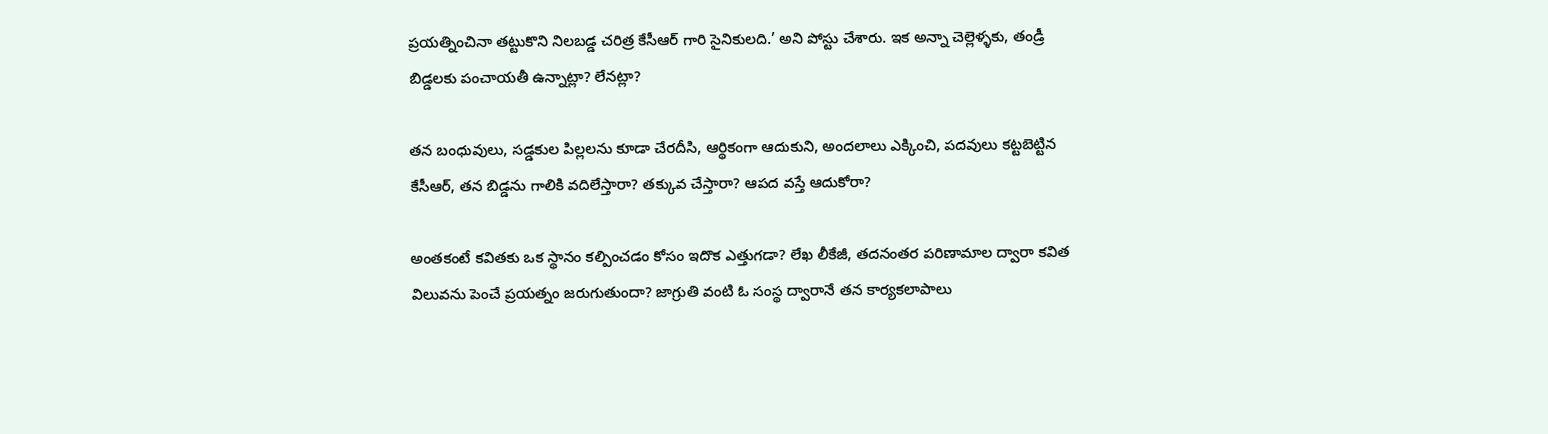ప్రయత్నించినా తట్టుకొని నిలబడ్డ చరిత్ర కేసీఆర్ గారి సైనికులది.’ అని పోస్టు చేశారు. ఇక అన్నా చెల్లెళ్ళకు, తండ్రీ బిడ్డలకు పంచాయతీ ఉన్నాట్లా? లేనట్లా?

తన బంధువులు, సడ్డకుల పిల్లలను కూడా చేరదీసి, ఆర్థికంగా ఆదుకుని, అందలాలు ఎక్కించి, పదవులు కట్టబెట్టిన కేసీఆర్, తన బిడ్డను గాలికి వదిలేస్తారా? తక్కువ చేస్తారా? ఆపద వస్తే ఆదుకోరా?

అంతకంటే కవితకు ఒక స్థానం కల్పించడం కోసం ఇదొక ఎత్తుగడా? లేఖ లీకేజీ, తదనంతర పరిణామాల ద్వారా కవిత విలువను పెంచే ప్రయత్నం జరుగుతుందా? జాగ్రుతి వంటి ఓ సంస్థ ద్వారానే తన కార్యకలాపాలు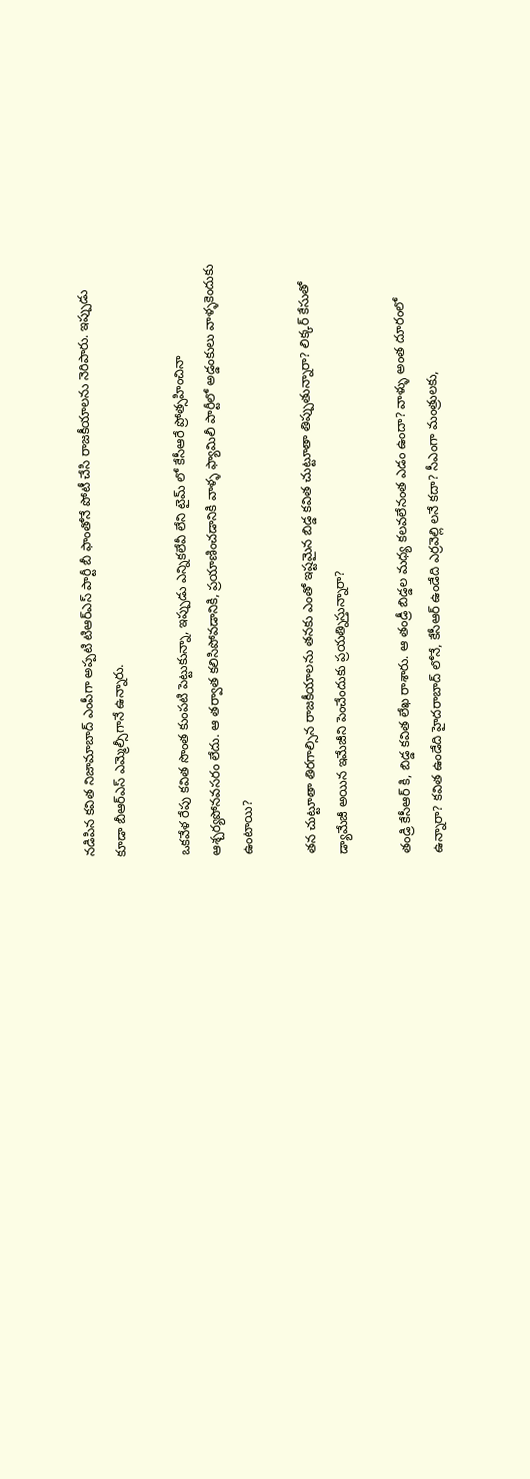నడిపిన కవిత నిజామాబాద్ ఎంపీగా అప్పటి టిఆర్ఎస్ పార్టీ బీ ఫాంతోనే పోటీ చేసి రాజకీయాలను నెరిపారు. ఇప్పుడు కూడా బీఆర్ఎస్ ఎమ్మెల్సీగానే ఉన్నారు.

ఒకవేళ రేపు కవిత సొంత కుంపటి పెట్టుకున్నా, ఇప్పుడు ఎన్నికలేవీ లేని టైమ్ లో కేసీఆరే ప్రోత్సహించినా ఆశ్చర్యపోనవసరం లేదు. ఆ తర్వాత కలిసిపోవడానికి, ప్రయాణించడానికి వాళ్ళ ఫ్యామిలీ పార్టీలో అడ్డంకులు వాళ్ళకెందుకు ఉంటాయి?

తన చుట్టూతా తిరగాల్సిన రాజకీయాలను తనకు ఎంతో ఇష్టమైన బిడ్డ కవిత చుట్టూతా తిప్పుతున్నారా? లిక్కర్ కేసుతో డ్యామేజీ అయిన ఇమేజీని పెంచేందుకు ప్రయత్నిస్తున్నారా?

తండ్రి కేసీఆర్ కి, బిడ్డ కవిత లేఖ రాశారు. ఆ తండ్రీ బిడ్డల మధ్య కలవలేనంత ఎడం ఉందా? వాళ్ళు అంత దూరంలో ఉన్నారా? కవిత ఉండేది హైదరాబాద్ లోనే, కేసీఆర్ ఉండేది ఎర్రవెల్లి లనే కదా? సీఎంగా మంత్రులకు,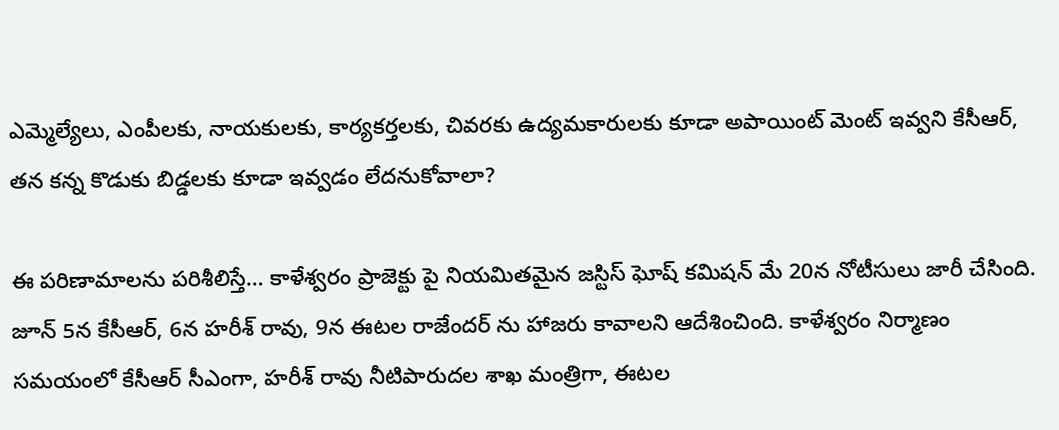ఎమ్మెల్యేలు, ఎంపీలకు, నాయకులకు, కార్యకర్తలకు, చివరకు ఉద్యమకారులకు కూడా అపాయింట్ మెంట్ ఇవ్వని కేసీఆర్, తన కన్న కొడుకు బిడ్డలకు కూడా ఇవ్వడం లేదనుకోవాలా?

ఈ పరిణామాలను పరిశీలిస్తే… కాళేశ్వరం ప్రాజెక్టు పై నియమితమైన జస్టిస్ ఘోష్ కమిషన్ మే 20న నోటీసులు జారీ చేసింది. జూన్ 5న కేసీఆర్, 6న హరీశ్ రావు, 9న ఈటల రాజేందర్ ను హాజరు కావాలని ఆదేశించింది. కాళేశ్వరం నిర్మాణం సమయంలో కేసీఆర్ సీఎంగా, హరీశ్ రావు నీటిపారుదల శాఖ మంత్రిగా, ఈటల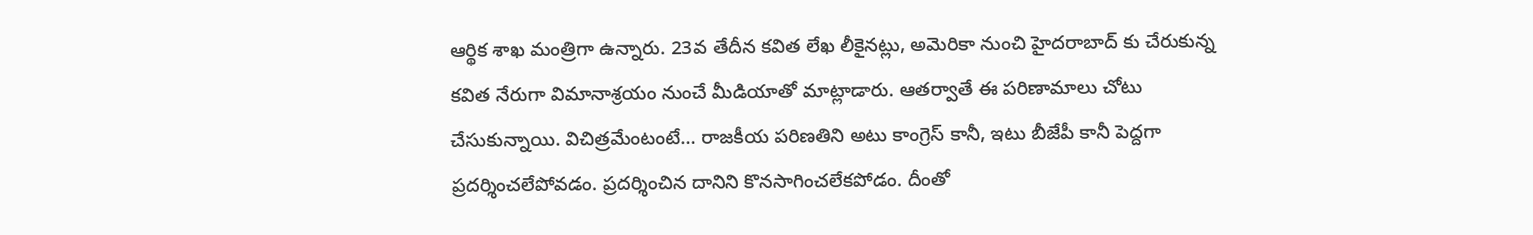ఆర్థిక శాఖ మంత్రిగా ఉన్నారు. 23వ తేదీన కవిత లేఖ లీకైనట్లు, అమెరికా నుంచి హైదరాబాద్ కు చేరుకున్న కవిత నేరుగా విమానాశ్రయం నుంచే మీడియాతో మాట్లాడారు. ఆతర్వాతే ఈ పరిణామాలు చోటు చేసుకున్నాయి. విచిత్రమేంటంటే… రాజకీయ పరిణతిని అటు కాంగ్రెస్ కానీ, ఇటు బీజేపీ కానీ పెద్దగా ప్రదర్శించలేపోవడం. ప్రదర్శించిన దానిని కొనసాగించలేకపోడం. దీంతో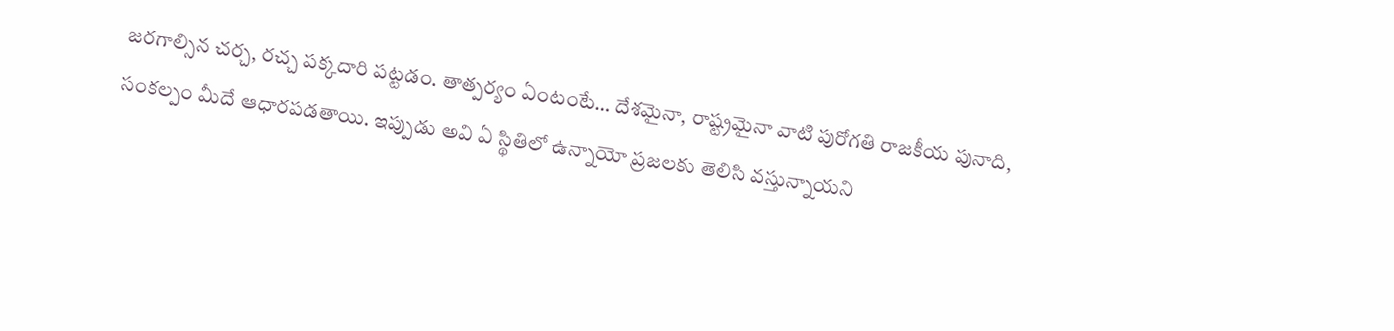జరగాల్సిన చర్చ, రచ్చ పక్కదారి పట్టడం. తాత్పర్యం ఏంటంటే… దేశమైనా, రాష్ట్రమైనా వాటి పురోగతి రాజకీయ పునాది, సంకల్పం మీదే ఆధారపడతాయి. ఇప్పుడు అవి ఏ స్థితిలో ఉన్నాయో ప్రజలకు తెలిసి వస్తున్నాయని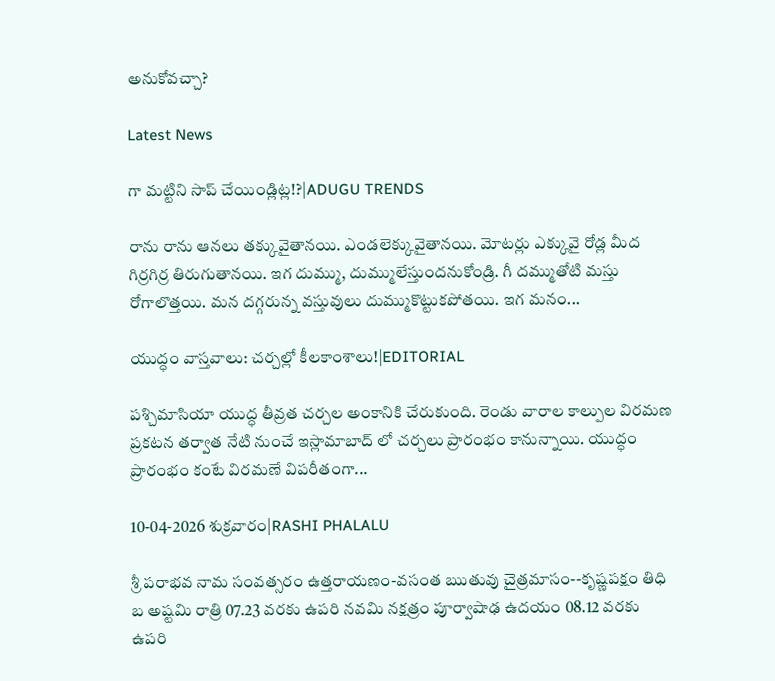అనుకోవచ్చా?

Latest News

గా మట్టిని సాప్ చేయిండ్లిట్ల!?|ADUGU TRENDS

రాను రాను ఆనలు తక్కువైతానయి. ఎండలెక్కువైతానయి. మోటర్లు ఎక్కువై రోడ్ల మీద గిర్రగిర్ర తిరుగుతానయి. ఇగ దుమ్ము, దుమ్ములేస్తుందనుకోండ్రి. గీ దమ్ముతోటి మస్తు రోగాలొత్తయి. మన దగ్గరున్న వస్తువులు దుమ్ముకొట్టుకపోతయి. ఇగ మనం...

యుద్ధం వాస్తవాలు: చర్చల్లో కీలకాంశాలు!|EDITORIAL

పశ్చిమాసియా యుద్ధ తీవ్రత చర్చల అంకానికి చేరుకుంది. రెండు వారాల కాల్పుల విరమణ ప్రకటన తర్వాత నేటి నుంచే ఇస్లామాబాద్ లో చర్చలు ప్రారంభం కానున్నాయి. యుద్ధం ప్రారంభం కంటే విరమణే విపరీతంగా...

10-04-2026 శుక్రవారం|RASHI PHALALU

శ్రీ పరాభవ నామ సంవత్సరం ఉత్తరాయణం-వసంత ఋతువు చైత్రమాసం--కృష్ణపక్షం తిధి బ అష్టమి రాత్రి 07.23 వరకు ఉపరి నవమి నక్షత్రం పూర్వాషాఢ ఉదయం 08.12 వరకు ఉపరి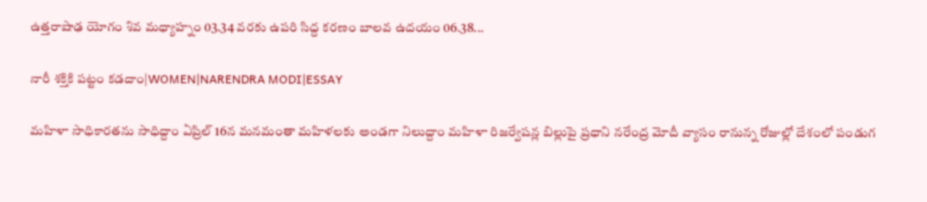ఉత్తరాషాఢ యోగం శివ మధ్యాహ్నం 03.34 వరకు ఉపరి సిద్ద కరణం బాలవ ఉదయం 06.38...

నారీ శక్తికి పట్టం కడదాం|WOMEN|NARENDRA MODI|ESSAY

మహిళా సాధికారతను సాధిద్దాం ఏప్రిల్ 16న మనమంతా మహిళలకు అండగా నిలుద్దాం మహిళా రిజర్వేషన్ల బిల్లుపై ప్రధాని నరేంద్ర మోదీ వ్యాసం రానున్న రోజుల్లో దేశంలో పండుగ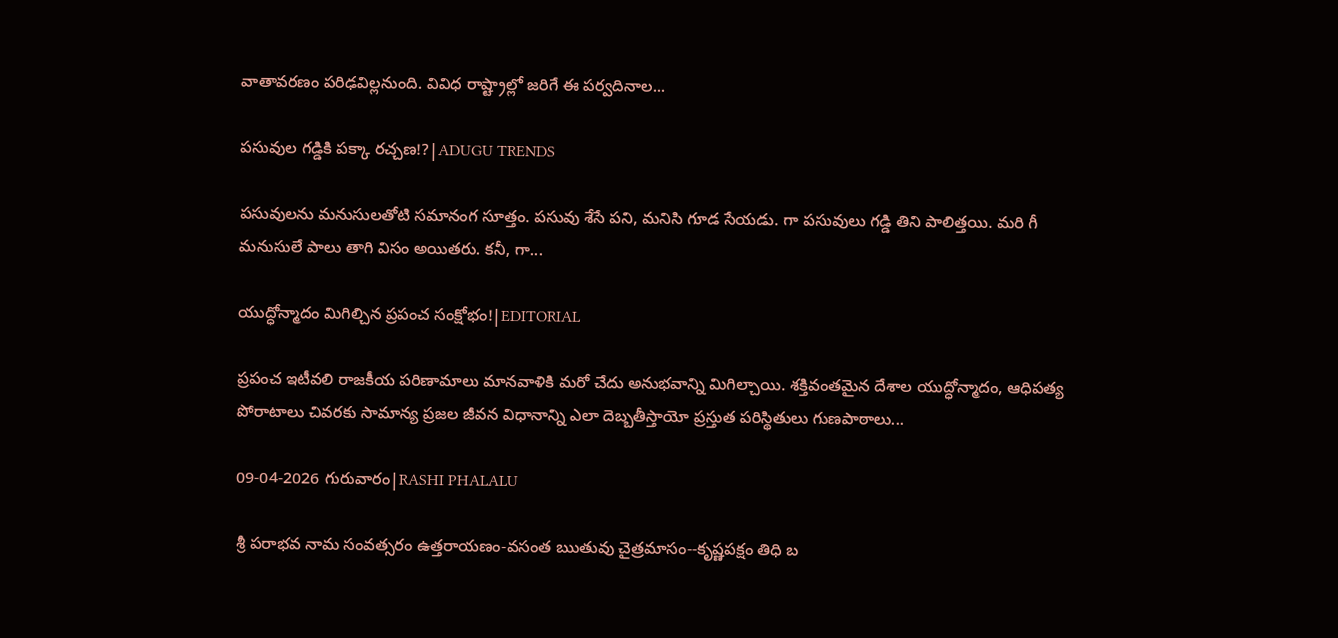వాతావరణం పరిఢవిల్లనుంది. వివిధ రాష్ట్రాల్లో జరిగే ఈ పర్వదినాల...

పసువుల గడ్డికి పక్కా రచ్చణ!?|ADUGU TRENDS

పసువులను మనుసులతోటి సమానంగ సూత్తం. పసువు శేసే పని, మనిసి గూడ సేయడు. గా పసువులు గడ్డి తిని పాలిత్తయి. మరి గీ మనుసులే పాలు తాగి విసం అయితరు. కనీ, గా...

యుద్ధోన్మాదం మిగిల్చిన ప్రపంచ సంక్షోభం!|EDITORIAL

ప్రపంచ ఇటీవలి రాజకీయ పరిణామాలు మానవాళికి మరో చేదు అనుభవాన్ని మిగిల్చాయి. శక్తివంతమైన దేశాల యుద్ధోన్మాదం, ఆధిపత్య పోరాటాలు చివరకు సామాన్య ప్రజల జీవన విధానాన్ని ఎలా దెబ్బతీస్తాయో ప్రస్తుత పరిస్థితులు గుణపాఠాలు...

09-04-2026 గురువారం|RASHI PHALALU

శ్రీ పరాభవ నామ సంవత్సరం ఉత్తరాయణం-వసంత ఋతువు చైత్రమాసం--కృష్ణపక్షం తిధి బ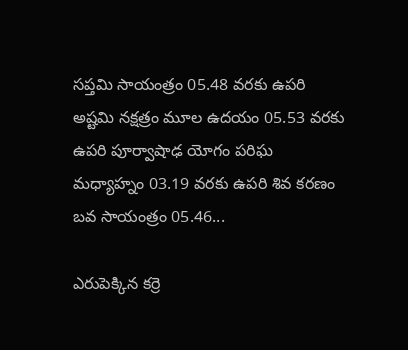సప్తమి సాయంత్రం 05.48 వరకు ఉపరి అష్టమి నక్షత్రం మూల ఉదయం 05.53 వరకు ఉపరి పూర్వాషాఢ యోగం పరిఘ మధ్యాహ్నం 03.19 వరకు ఉపరి శివ కరణం బవ సాయంత్రం 05.46...

ఎరుపెక్కిన కర్రె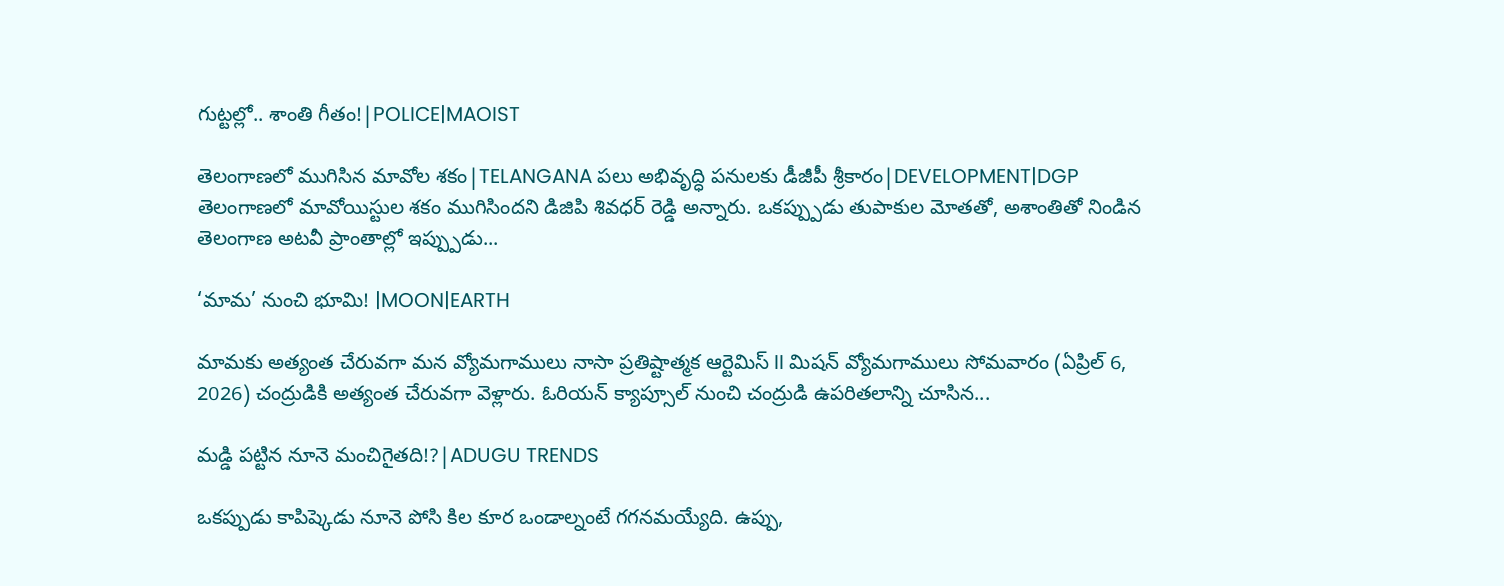గుట్టల్లో.. శాంతి గీతం!|POLICE|MAOIST

తెలంగాణలో ముగిసిన మావోల శకం|TELANGANA పలు అభివృద్ధి పనులకు డీజీపీ శ్రీకారం|DEVELOPMENT|DGP తెలంగాణలో మావోయిస్టుల శకం ముగిసిందని డిజిపి శివధర్ రెడ్డి అన్నారు. ఒకప్ప్పుడు తుపాకుల మోతతో, అశాంతితో నిండిన తెలంగాణ అటవీ ప్రాంతాల్లో ఇప్ప్పుడు...

‘మామ’ నుంచి భూమి! |MOON|EARTH

మామకు అత్యంత చేరువగా మన వ్యోమగాములు నాసా ప్రతిష్టాత్మక ఆర్టెమిస్ II మిషన్ వ్యోమగాములు సోమవారం (ఏప్రిల్ 6, 2026) చంద్రుడికి అత్యంత చేరువగా వెళ్లారు. ఓరియన్ క్యాప్సూల్ నుంచి చంద్రుడి ఉపరితలాన్ని చూసిన...

మడ్డి పట్టిన నూనె మంచిగైతది!?|ADUGU TRENDS

ఒకప్పుడు కాపిష్కెడు నూనె పోసి కిల కూర ఒండాల్నంటే గగనమయ్యేది. ఉప్పు,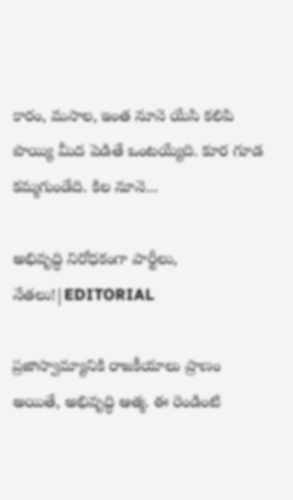కారం, మసాల, ఇంత నూనె యేసి కలిపి పొయ్యి మీద పెడితే ఒంటయ్యేది. కూర గూడ కమ్మగుండేది. కిల నూనె...

అభివృద్ధి నిరోధకంగా పార్టీలు, నేతలు!|EDITORIAL

ప్రజాస్వామ్యానికి రాజకీయాలు ప్రాణం అయితే, అభివృద్ధి ఆత్మ. ఈ రెండింటి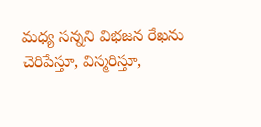మధ్య సన్నని విభజన రేఖను చెరిపేస్తూ, విస్మరిస్తూ,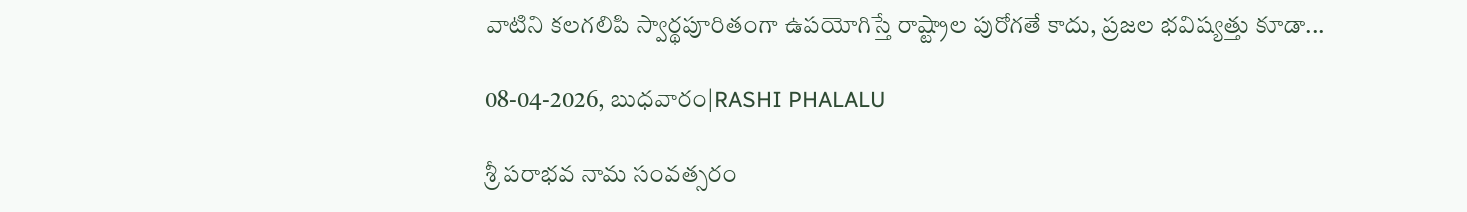వాటిని కలగలిపి స్వార్థపూరితంగా ఉపయోగిస్తే రాష్ట్రాల పురోగతే కాదు, ప్రజల భవిష్యత్తు కూడా...

08-04-2026, బుధవారం|RASHI PHALALU

శ్రీ పరాభవ నామ సంవత్సరం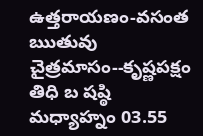ఉత్తరాయణం-వసంత ఋతువు చైత్రమాసం--కృష్ణపక్షం తిధి బ షష్ఠి మధ్యాహ్నం 03.55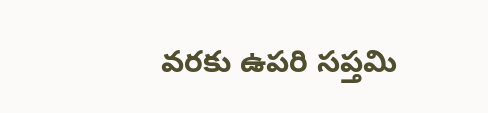వరకు ఉపరి సప్తమి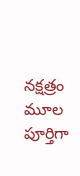నక్షత్రం మూల పూర్తిగా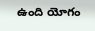ఉంది యోగం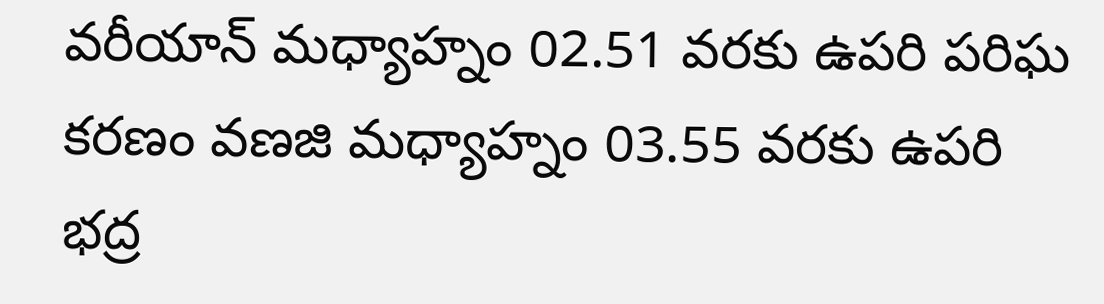వరీయాన్ మధ్యాహ్నం 02.51 వరకు ఉపరి పరిఘ కరణం వణజి మధ్యాహ్నం 03.55 వరకు ఉపరి భద్ర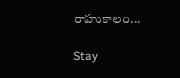రాహుకాలం...

Stay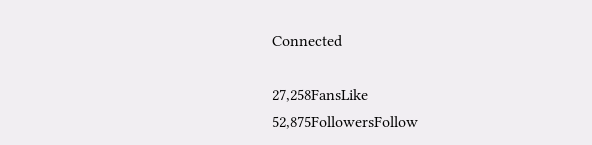Connected

27,258FansLike
52,875FollowersFollow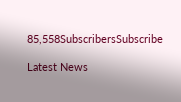85,558SubscribersSubscribe

Latest News